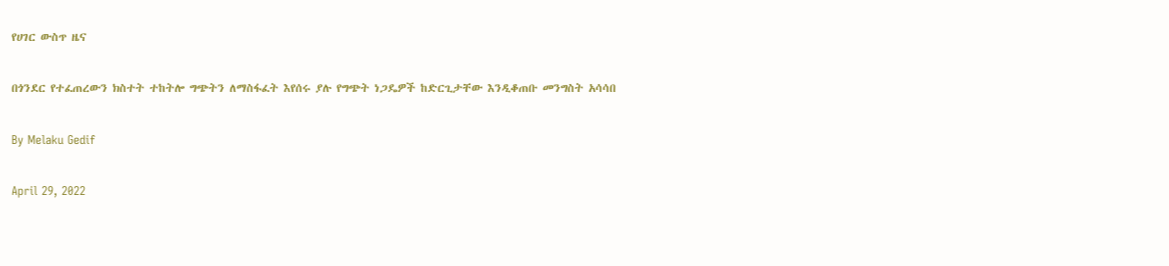የሀገር ውስጥ ዜና

በጎንደር የተፈጠረውን ክስተት ተከትሎ ግጭትን ለማስፋፈት እየሰሩ ያሉ የግጭት ነጋዴዎች ከድርጊታቸው እንዲቆጠቡ መንግስት አሳሳበ

By Melaku Gedif

April 29, 2022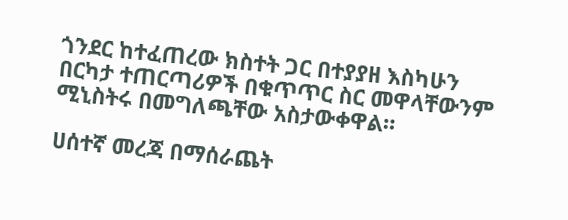ጎንደር ከተፈጠረው ክስተት ጋር በተያያዘ እስካሁን በርካታ ተጠርጣሪዎች በቁጥጥር ስር መዋላቸውንም ሚኒስትሩ በመግለጫቸው አስታውቀዋል።

ሀሰተኛ መረጃ በማሰራጨት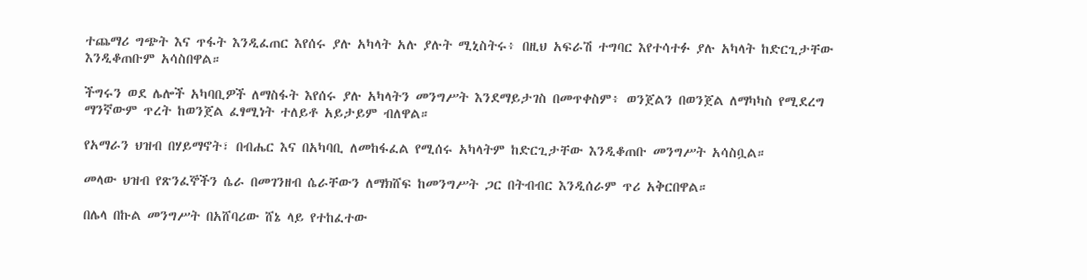ተጨማሪ ግጭት እና ጥፋት እንዲፈጠር እየሰሩ ያሉ አካላት አሉ ያሉት ሚኒስትሩ፥ በዚህ አፍራሽ ተግባር እየተሳተፉ ያሉ አካላት ከድርጊታቸው እንዲቆጠቡም አሳስበዋል።

ችግሩን ወደ ሌሎች አካባቢዎች ለማስፋት እየሰሩ ያሉ አካላትን መንግሥት እንደማይታገስ በመጥቀስም፥ ወንጀልን በወንጀል ለማካካስ የሚደረግ ማንኛውም ጥረት ከወንጀል ፈፃሚነት ተለይቶ አይታይም ብለዋል።

የአማራን ህዝብ በሃይማኖት፣ በብሔር እና በአካባቢ ለመከፋፈል የሚሰሩ አካላትም ከድርጊታቸው እንዲቆጠቡ መንግሥት አሳስቧል።

መላው ህዝብ የጽንፈኞችን ሴራ በመገንዘብ ሴራቸውን ለማክሸፍ ከመንግሥት ጋር በትብብር እንዲሰራም ጥሪ አቅርበዋል።

በሌላ በኩል መንግሥት በአሸባሪው ሸኔ ላይ የተከፈተው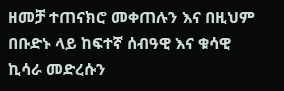ዘመቻ ተጠናክሮ መቀጠሉን እና በዚህም በቡድኑ ላይ ከፍተኛ ሰብዓዊ እና ቁሳዊ ኪሳራ መድረሱን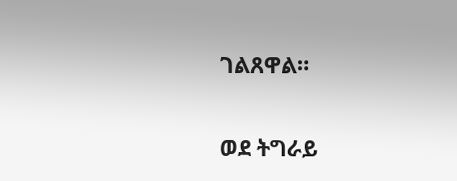ገልጸዋል።

ወደ ትግራይ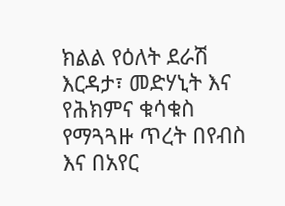ክልል የዕለት ደራሽ እርዳታ፣ መድሃኒት እና የሕክምና ቁሳቁስ የማጓጓዙ ጥረት በየብስ እና በአየር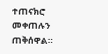ተጠናክሮ መቀጠሉን ጠቅሰዋል።